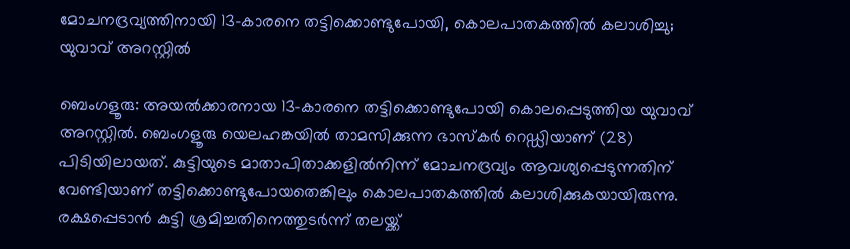മോചനദ്രവ്യത്തിനായി 13-കാരനെ തട്ടിക്കൊണ്ടുപോയി, കൊലപാതകത്തിൽ കലാശിച്ചു; യുവാവ് അറസ്റ്റിൽ

ബെംഗളൂരു: അയൽക്കാരനായ 13-കാരനെ തട്ടിക്കൊണ്ടുപോയി കൊലപ്പെടുത്തിയ യുവാവ് അറസ്റ്റിൽ. ബെംഗളൂരു യെലഹങ്കയിൽ താമസിക്കുന്ന ഭാസ്കർ റെഡ്ഡിയാണ് (28) പിടിയിലായത്. കുട്ടിയുടെ മാതാപിതാക്കളിൽനിന്ന് മോചനദ്രവ്യം ആവശ്യപ്പെടുന്നതിന് വേണ്ടിയാണ് തട്ടിക്കൊണ്ടുപോയതെങ്കിലും കൊലപാതകത്തിൽ കലാശിക്കുകയായിരുന്നു.
രക്ഷപ്പെടാൻ കുട്ടി ശ്രമിച്ചതിനെത്തുടർന്ന് തലയ്ക്ക്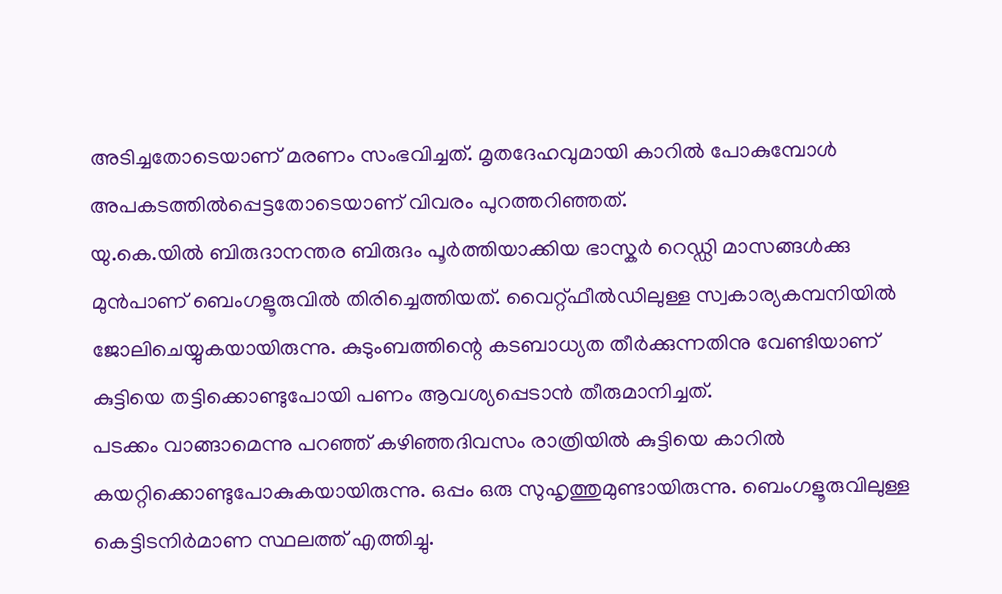അടിച്ചതോടെയാണ് മരണം സംഭവിച്ചത്. മൃതദേഹവുമായി കാറിൽ പോകുമ്പോൾ അപകടത്തിൽപ്പെട്ടതോടെയാണ് വിവരം പുറത്തറിഞ്ഞത്.
യു.കെ.യിൽ ബിരുദാനന്തര ബിരുദം പൂർത്തിയാക്കിയ ഭാസ്കർ റെഡ്ഡി മാസങ്ങൾക്കു മുൻപാണ് ബെംഗളൂരുവിൽ തിരിച്ചെത്തിയത്. വൈറ്റ്ഫീൽഡിലുള്ള സ്വകാര്യകമ്പനിയിൽ ജോലിചെയ്യുകയായിരുന്നു. കുടുംബത്തിന്റെ കടബാധ്യത തീർക്കുന്നതിനു വേണ്ടിയാണ് കുട്ടിയെ തട്ടിക്കൊണ്ടുപോയി പണം ആവശ്യപ്പെടാൻ തീരുമാനിച്ചത്.
പടക്കം വാങ്ങാമെന്നു പറഞ്ഞ് കഴിഞ്ഞദിവസം രാത്രിയിൽ കുട്ടിയെ കാറിൽ കയറ്റിക്കൊണ്ടുപോകുകയായിരുന്നു. ഒപ്പം ഒരു സുഹൃത്തുമുണ്ടായിരുന്നു. ബെംഗളൂരുവിലുള്ള കെട്ടിടനിർമാണ സ്ഥലത്ത് എത്തിച്ചു.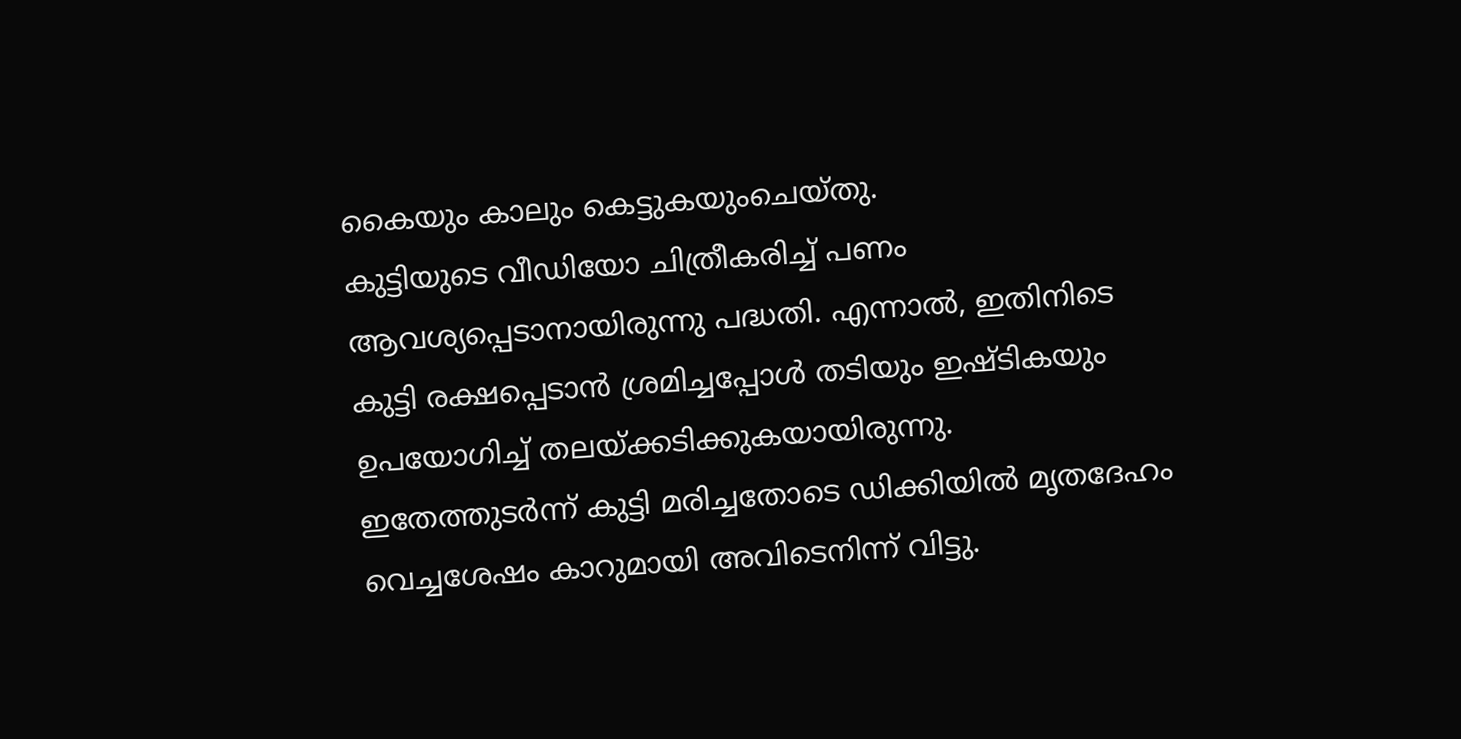കൈയും കാലും കെട്ടുകയുംചെയ്തു.
കുട്ടിയുടെ വീഡിയോ ചിത്രീകരിച്ച് പണം ആവശ്യപ്പെടാനായിരുന്നു പദ്ധതി. എന്നാൽ, ഇതിനിടെ കുട്ടി രക്ഷപ്പെടാൻ ശ്രമിച്ചപ്പോൾ തടിയും ഇഷ്ടികയും ഉപയോഗിച്ച് തലയ്ക്കടിക്കുകയായിരുന്നു. ഇതേത്തുടർന്ന് കുട്ടി മരിച്ചതോടെ ഡിക്കിയിൽ മൃതദേഹം വെച്ചശേഷം കാറുമായി അവിടെനിന്ന് വിട്ടു.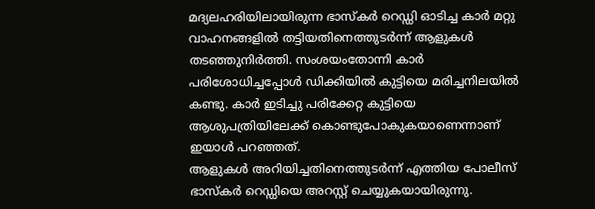മദ്യലഹരിയിലായിരുന്ന ഭാസ്കർ റെഡ്ഡി ഓടിച്ച കാർ മറ്റു വാഹനങ്ങളിൽ തട്ടിയതിനെത്തുടർന്ന് ആളുകൾ തടഞ്ഞുനിർത്തി. സംശയംതോന്നി കാർ പരിശോധിച്ചപ്പോൾ ഡിക്കിയിൽ കുട്ടിയെ മരിച്ചനിലയിൽ കണ്ടു. കാർ ഇടിച്ചു പരിക്കേറ്റ കുട്ടിയെ ആശുപത്രിയിലേക്ക് കൊണ്ടുപോകുകയാണെന്നാണ് ഇയാൾ പറഞ്ഞത്.
ആളുകൾ അറിയിച്ചതിനെത്തുടർന്ന് എത്തിയ പോലീസ് ഭാസ്കർ റെഡ്ഡിയെ അറസ്റ്റ് ചെയ്യുകയായിരുന്നു.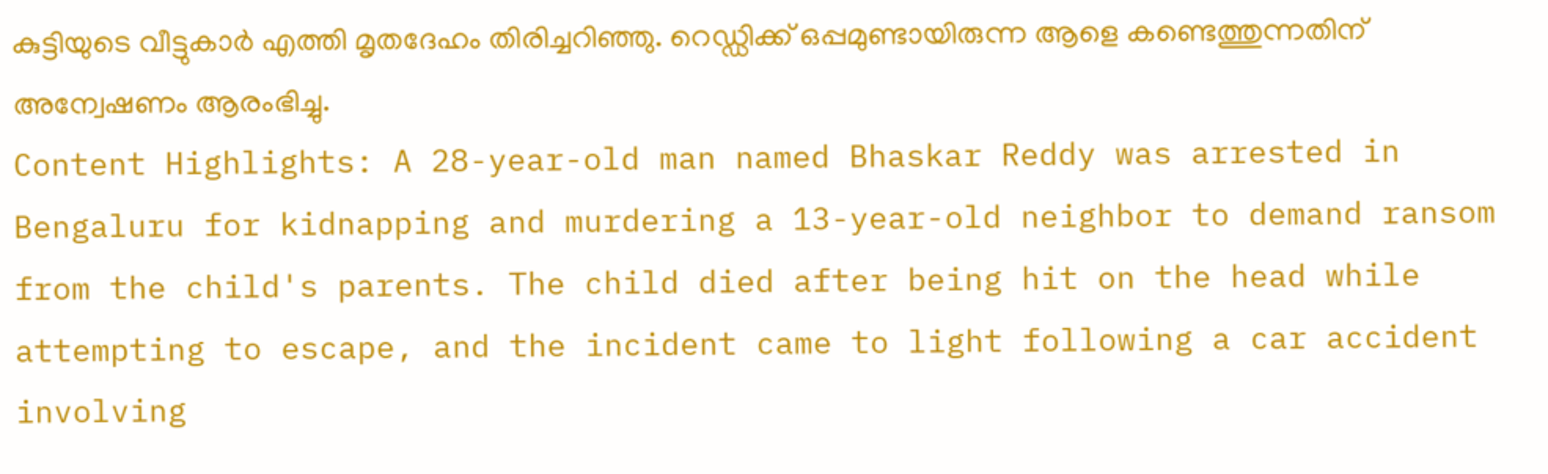കുട്ടിയുടെ വീട്ടുകാർ എത്തി മൃതദേഹം തിരിച്ചറിഞ്ഞു. റെഡ്ഡിക്ക് ഒപ്പമുണ്ടായിരുന്ന ആളെ കണ്ടെത്തുന്നതിന് അന്വേഷണം ആരംഭിച്ചു.
Content Highlights: A 28-year-old man named Bhaskar Reddy was arrested in Bengaluru for kidnapping and murdering a 13-year-old neighbor to demand ransom from the child's parents. The child died after being hit on the head while attempting to escape, and the incident came to light following a car accident involving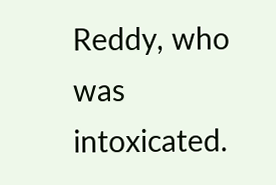Reddy, who was intoxicated.